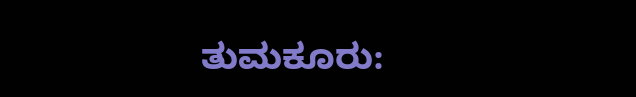ತುಮಕೂರು: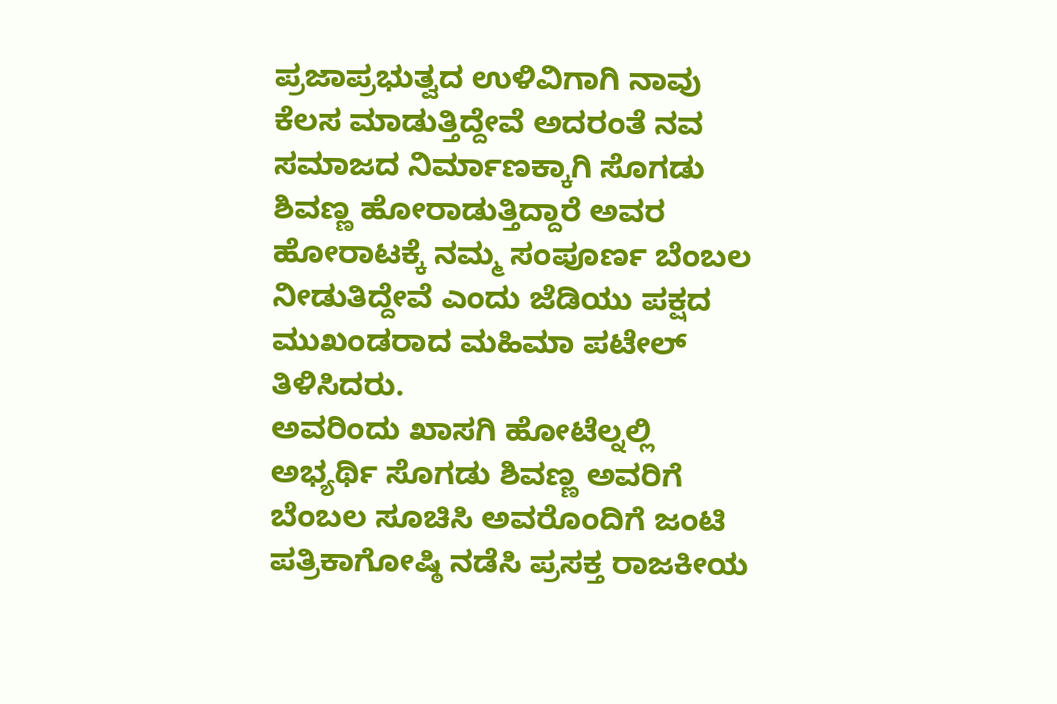ಪ್ರಜಾಪ್ರಭುತ್ವದ ಉಳಿವಿಗಾಗಿ ನಾವು ಕೆಲಸ ಮಾಡುತ್ತಿದ್ದೇವೆ ಅದರಂತೆ ನವ ಸಮಾಜದ ನಿರ್ಮಾಣಕ್ಕಾಗಿ ಸೊಗಡು ಶಿವಣ್ಣ ಹೋರಾಡುತ್ತಿದ್ದಾರೆ ಅವರ ಹೋರಾಟಕ್ಕೆ ನಮ್ಮ ಸಂಪೂರ್ಣ ಬೆಂಬಲ ನೀಡುತಿದ್ದೇವೆ ಎಂದು ಜೆಡಿಯು ಪಕ್ಷದ ಮುಖಂಡರಾದ ಮಹಿಮಾ ಪಟೇಲ್ ತಿಳಿಸಿದರು.
ಅವರಿಂದು ಖಾಸಗಿ ಹೋಟೆಲ್ನಲ್ಲಿ ಅಭ್ಯರ್ಥಿ ಸೊಗಡು ಶಿವಣ್ಣ ಅವರಿಗೆ ಬೆಂಬಲ ಸೂಚಿಸಿ ಅವರೊಂದಿಗೆ ಜಂಟಿ ಪತ್ರಿಕಾಗೋಷ್ಠಿ ನಡೆಸಿ ಪ್ರಸಕ್ತ ರಾಜಕೀಯ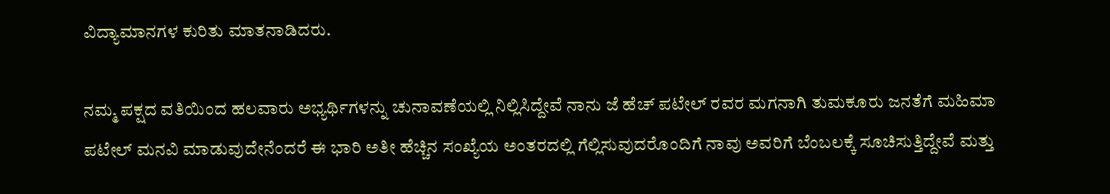ವಿದ್ಯಾಮಾನಗಳ ಕುರಿತು ಮಾತನಾಡಿದರು.

ನಮ್ಮ ಪಕ್ಷದ ವತಿಯಿಂದ ಹಲವಾರು ಅಭ್ಯರ್ಥಿಗಳನ್ನು ಚುನಾವಣೆಯಲ್ಲಿ ನಿಲ್ಲಿಸಿದ್ದೇವೆ ನಾನು ಜೆ ಹೆಚ್ ಪಟೇಲ್ ರವರ ಮಗನಾಗಿ ತುಮಕೂರು ಜನತೆಗೆ ಮಹಿಮಾ ಪಟೇಲ್ ಮನವಿ ಮಾಡುವುದೇನೆಂದರೆ ಈ ಭಾರಿ ಅತೀ ಹೆಚ್ಚಿನ ಸಂಖ್ಯೆಯ ಅಂತರದಲ್ಲಿ ಗೆಲ್ಲಿಸುವುದರೊಂದಿಗೆ ನಾವು ಅವರಿಗೆ ಬೆಂಬಲಕ್ಕೆ ಸೂಚಿಸುತ್ತಿದ್ದೇವೆ ಮತ್ತು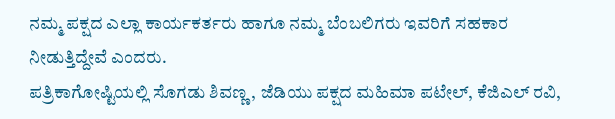ನಮ್ಮ ಪಕ್ಷದ ಎಲ್ಲಾ ಕಾರ್ಯಕರ್ತರು ಹಾಗೂ ನಮ್ಮ ಬೆಂಬಲಿಗರು ಇವರಿಗೆ ಸಹಕಾರ ನೀಡುತ್ತಿದ್ದೇವೆ ಎಂದರು.
ಪತ್ರಿಕಾಗೋಷ್ಟಿಯಲ್ಲಿ ಸೊಗಡು ಶಿವಣ್ಣ, ಜೆಡಿಯು ಪಕ್ಷದ ಮಹಿಮಾ ಪಟೇಲ್, ಕೆಜಿಎಲ್ ರವಿ,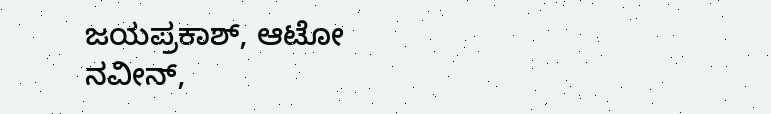ಜಯಪ್ರಕಾಶ್, ಆಟೋ ನವೀನ್,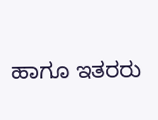ಹಾಗೂ ಇತರರು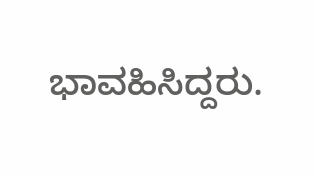ಭಾವಹಿಸಿದ್ದರು.